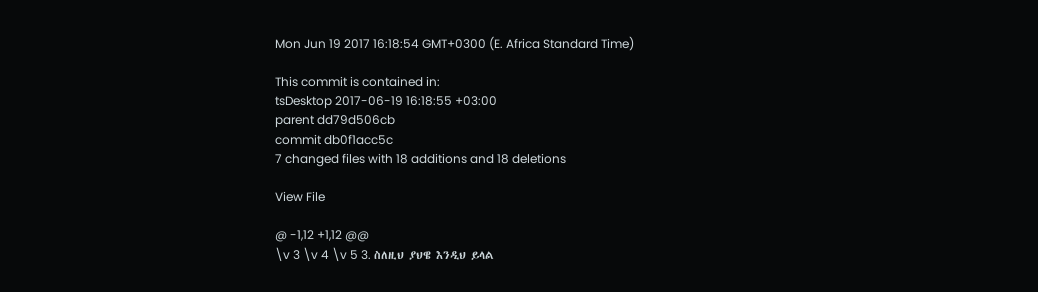Mon Jun 19 2017 16:18:54 GMT+0300 (E. Africa Standard Time)

This commit is contained in:
tsDesktop 2017-06-19 16:18:55 +03:00
parent dd79d506cb
commit db0f1acc5c
7 changed files with 18 additions and 18 deletions

View File

@ -1,12 +1,12 @@
\v 3 \v 4 \v 5 3. ስለዚህ ያህዌ እንዲህ ይላል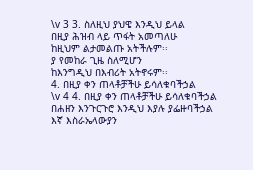\v 3 3. ስለዚህ ያህዌ እንዲህ ይላል
በዚያ ሕዝብ ላይ ጥፋት አመጣለሁ
ከዚህም ልታመልጡ አትችሉም፡፡
ያ የመከራ ጊዜ ስለሚሆን
ከእንግዲህ በእብሪት አትኖሩም፡፡
4. በዚያ ቀን ጠላቶቻችሁ ይሳለቁባችኃል
\v 4 4. በዚያ ቀን ጠላቶቻችሁ ይሳለቁባችኃል
በሐዘን እንጉርጉሮ እንዲህ እያሉ ያፌዙባችኃል
እኛ እስራኤላውያን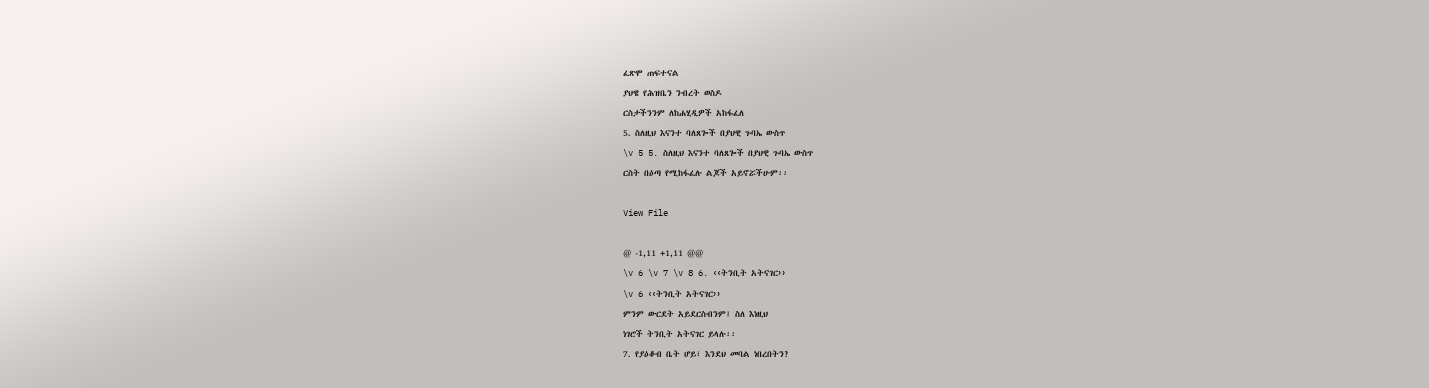ፈጽሞ ጠፍተናል
ያህዌ የሕዝቤን ንብረት ወስዶ
ርስታችንንም ለከሐሂዲዎች አከፋፈለ
5. ስለዚህ እናንተ ባለጸጐች በያህዊ ጉባኤ ውስጥ
\v 5 5. ስለዚህ እናንተ ባለጸጐች በያህዊ ጉባኤ ውስጥ
ርስት በዕጣ የሚከፋፈሉ ልጆች አይኖሯችሁም፡፡

View File

@ -1,11 +1,11 @@
\v 6 \v 7 \v 8 6. ‹‹ትንቢት አትናገር››
\v 6 ‹‹ትንቢት አትናገር››
ምንም ውርደት አይደርስብንም፤ ስለ እነዚህ
ነገሮች ትንቢት አትናገር ይላሉ፡፡
7. የያዕቆብ ቤት ሆይ፣ እንደህ መባል ነበረበትን?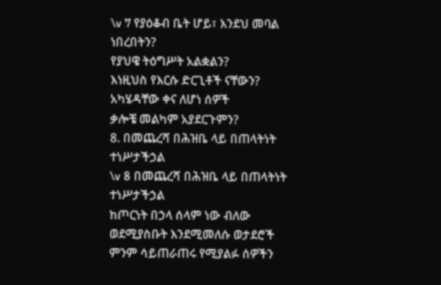\v 7 የያዕቆብ ቤት ሆይ፣ እንደህ መባል ነበረበትን?
የያህዌ ትዕግሥት አልቋልን?
እነዚህስ የእርሱ ድርጊቶች ናቸውን?
አካሄዳቸው ቀና ለሆነ ሰዎች
ቃሎቼ መልካም አያደርጉምን?
8. በመጨረሻ በሕዝቤ ላይ በጠላትነት ተነሥታችኃል
\v 8 በመጨረሻ በሕዝቤ ላይ በጠላትነት ተነሥታችኃል
ከጦርነት በኃላ ሰላም ነው ብለው ወደሚያስቡት እንደሚመለሱ ወታደሮች
ምንም ሳይጠራጠሩ የሚያልፉ ሰዎችን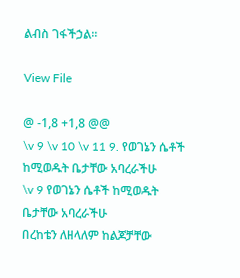ልብስ ገፋችኃል፡፡

View File

@ -1,8 +1,8 @@
\v 9 \v 10 \v 11 9. የወገኔን ሴቶች ከሚወዱት ቤታቸው አባረራችሁ
\v 9 የወገኔን ሴቶች ከሚወዱት ቤታቸው አባረራችሁ
በረከቴን ለዘላለም ከልጆቻቸው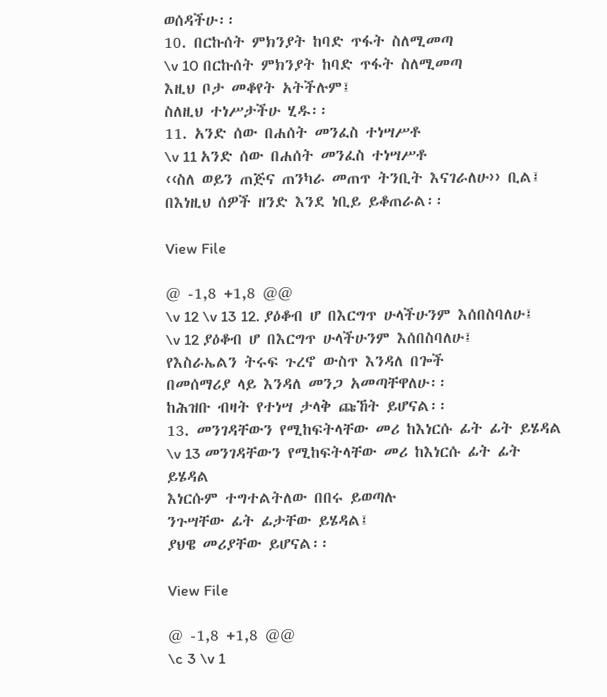ወሰዳችሁ፡፡
10. በርኩሰት ምክንያት ከባድ ጥፋት ስለሚመጣ
\v 10 በርኩሰት ምክንያት ከባድ ጥፋት ስለሚመጣ
እዚህ ቦታ መቆየት አትችሉም፤
ስለዚህ ተነሥታችሁ ሂዱ፡፡
11. አንድ ሰው በሐሰት መንፈስ ተነሣሥቶ
\v 11 አንድ ሰው በሐሰት መንፈስ ተነሣሥቶ
‹‹ስለ ወይን ጠጅና ጠንካራ መጠጥ ትንቢት እናገራለሁ›› ቢል፤
በእነዚህ ሰዎች ዘንድ እንደ ነቢይ ይቆጠራል፡፡

View File

@ -1,8 +1,8 @@
\v 12 \v 13 12. ያዕቆብ ሆ በእርግጥ ሁላችሁንም እሰበስባለሁ፤
\v 12 ያዕቆብ ሆ በእርግጥ ሁላችሁንም እሰበስባለሁ፤
የእስራኤልን ትሩፍ ጉረኖ ውስጥ እንዳለ በጐች
በመሰማሪያ ላይ እንዳለ መንጋ አመጣቸዋለሁ፡፡
ከሕዝቡ ብዛት የተነሣ ታላቅ ጩኸት ይሆናል፡፡
13. መንገዳቸውን የሚከፍትላቸው መሪ ከእነርሱ ፊት ፊት ይሄዳል
\v 13 መንገዳቸውን የሚከፍትላቸው መሪ ከእነርሱ ፊት ፊት ይሄዳል
እነርሱም ተግተልትለው በበሩ ይወጣሉ
ንጉሣቸው ፊት ፊታቸው ይሄዳል፤
ያህዌ መሪያቸው ይሆናል፡፡

View File

@ -1,8 +1,8 @@
\c 3 \v 1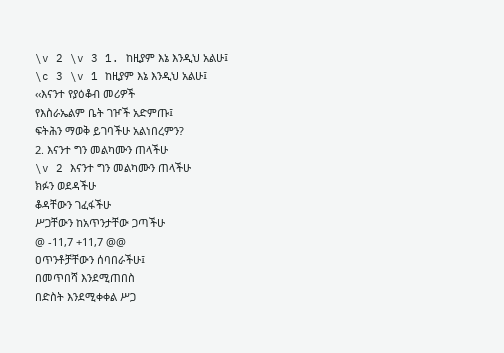\v 2 \v 3 1. ከዚያም እኔ እንዲህ አልሁ፤
\c 3 \v 1 ከዚያም እኔ እንዲህ አልሁ፤
‹‹እናንተ የያዕቆብ መሪዎች
የእስራኤልም ቤት ገዦች አድምጡ፤
ፍትሕን ማወቅ ይገባችሁ አልነበረምን?
2. እናንተ ግን መልካሙን ጠላችሁ
\v 2 እናንተ ግን መልካሙን ጠላችሁ
ክፉን ወደዳችሁ
ቆዳቸውን ገፈፋችሁ
ሥጋቸውን ከአጥንታቸው ጋጣችሁ
@ -11,7 +11,7 @@
ዐጥንቶቻቸውን ሰባበራችሁ፤
በመጥበሻ እንደሚጠበስ
በድስት እንደሚቀቀል ሥጋ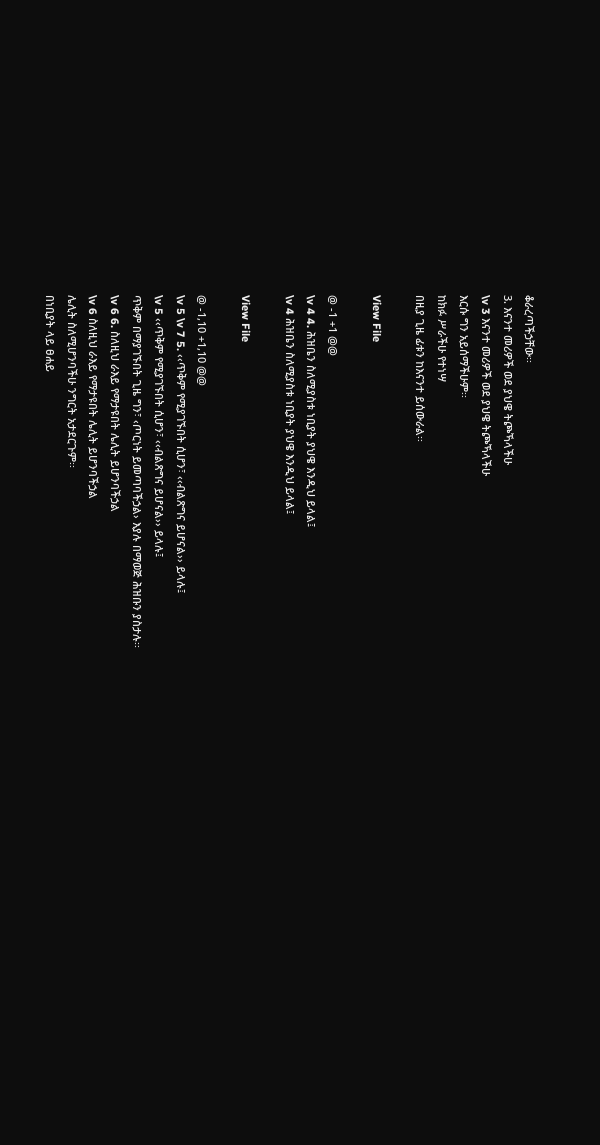ቆራረጣችኃቸው፡፡
3. እናንተ መሪዎች ወደ ያህዌ ትጮኻላችሁ
\v 3 እናንተ መሪዎች ወደ ያህዌ ትጮኻላችሁ
እርሱ ግን አይሰማችሁም፡፡
ከክፉ ሥራችሁ የተነሣ
በዚያ ጊዜ ፊቱን ከእናንተ ይሰውራል፡፡

View File

@ -1 +1 @@
\v 4 4. ሕዝቤን ስለሚያስቱ ነቢያት ያህዌ እንዲህ ይላል፤
\v 4 ሕዝቤን ስለሚያስቱ ነቢያት ያህዌ እንዲህ ይላል፤

View File

@ -1,10 +1,10 @@
\v 5 \v 7 5. ‹‹ጥቅም የሚያገኙበት ሲሆን፣ ‹‹ብልጽግና ይሆናል›› ይላሉ፤
\v 5 ‹‹ጥቅም የሚያገኙበት ሲሆን፣ ‹‹ብልጽግና ይሆናል›› ይላሉ፤
ጥቅም በማያገኙበት ጊዜ ግን፣ ‹ጦርነት ይመጣባችኃል› እያሉ በማወጅ ሕዝቡን ያስታሉ፡፡
\v 6 6. ስለዚህ ራእይ የማታዩበት ሌሊት ይሆንባችኃል
\v 6 ስለዚህ ራእይ የማታዩበት ሌሊት ይሆንባችኃል
ሌሊት ስለሚሆንባችሁ ንግርት አታደርጉም፡፡
በነቢያት ላይ ፀሐይ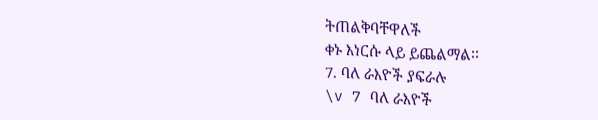ትጠልቅባቸዋለች
ቀኑ እነርሱ ላይ ይጨልማል፡፡
7. ባለ ራእዮች ያፍራሉ
\v 7 ባለ ራእዮች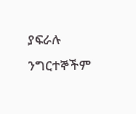ያፍራሉ
ንግርተኞችም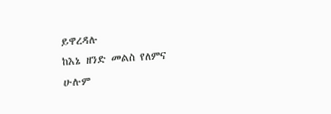ይዋረዳሉ
ከእኔ ዘንድ መልስ የለምና
ሁሉም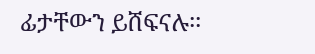ፊታቸውን ይሸፍናሉ፡፡